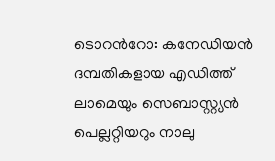ടൊറന്‍റോ: കനേഡിയൻ ദമ്പതികളായ എഡിത്ത് ലാമെയും സെബാസ്റ്റ്യൻ പെല്ലറ്റിയറും നാലു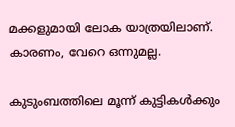മക്കളുമായി ലോക യാത്രയിലാണ്. കാരണം, വേറെ ഒന്നുമല്ല.

കുടുംബത്തിലെ മൂന്ന് കുട്ടികൾക്കും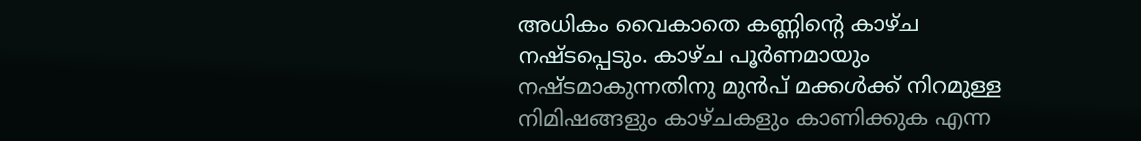അധികം വൈകാതെ കണ്ണിന്‍റെ കാഴ്ച നഷ്ടപ്പെടും. കാഴ്ച പൂര്‍ണമായും നഷ്ടമാകുന്നതിനു മുന്‍പ് മക്കൾക്ക് നിറമുള്ള നിമിഷങ്ങളും കാഴ്ചകളും കാണിക്കുക എന്ന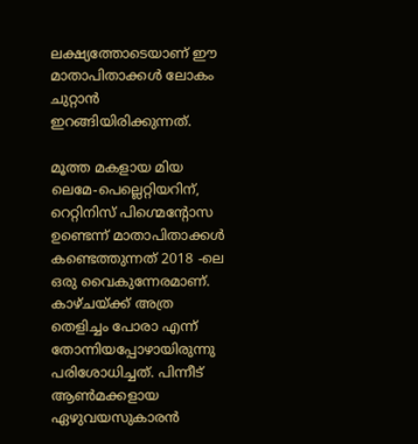ലക്ഷ്യത്തോടെയാണ് ഈ മാതാപിതാക്കൾ ലോകം ചുറ്റാൻ ഇറങ്ങിയിരിക്കുന്നത്.

മൂത്ത മകളായ മിയ ലെമേ-പെല്ലെറ്റിയറിന്, റെറ്റിനിസ് പിഗ്മെന്റോസ ഉണ്ടെന്ന് മാതാപിതാക്കൾ കണ്ടെത്തുന്നത് 2018 -ലെ ഒരു വൈകുന്നേരമാണ്. കാഴ്ചയ്ക്ക് അത്ര തെളിച്ചം പോരാ എന്ന് തോന്നിയപ്പോഴായിരുന്നു പരിശോധിച്ചത്. പിന്നീട് ആണ്‍മക്കളായ ഏഴുവയസുകാരന്‍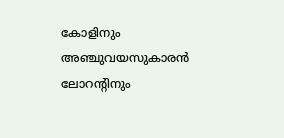കോളിനും അഞ്ചുവയസുകാരന്‍ ലോറന്‍റിനും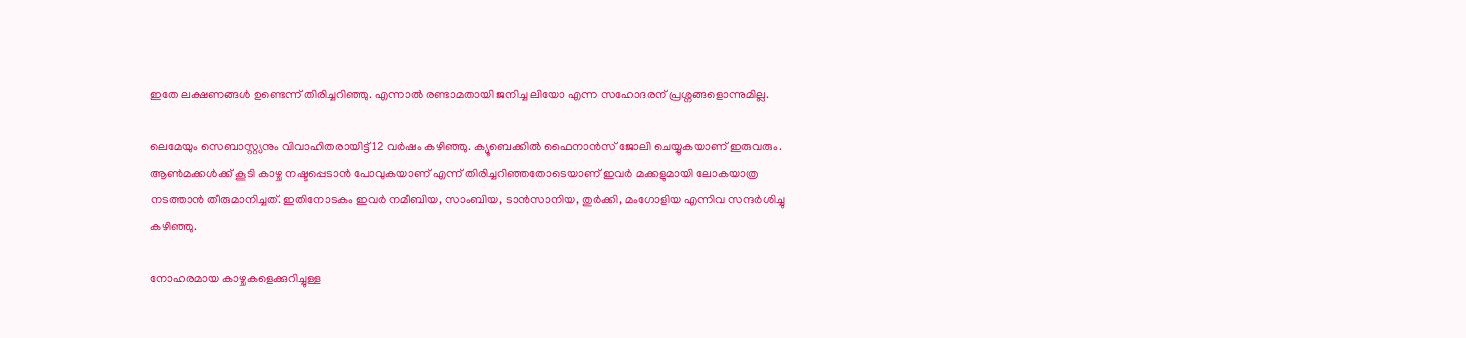ഇതേ ലക്ഷണങ്ങൾ ഉണ്ടെന്ന് തിരിച്ചറിഞ്ഞു. എന്നാൽ രണ്ടാമതായി ജനിച്ച ലിയോ എന്ന സഹോദരന് പ്രശ്നങ്ങളൊന്നുമില്ല.

ലെമേയും സെബാസ്റ്റ്യനും വിവാഹിതരായിട്ട് 12 വര്‍ഷം കഴിഞ്ഞു. ക്യൂബെക്കിൽ ഫൈനാൻസ് ജോലി ചെയ്യുകയാണ് ഇരുവരും. ആൺമക്കൾക്ക് കൂടി കാഴ്ച നഷ്ടപ്പെടാൻ പോവുകയാണ് എന്ന് തിരിച്ചറിഞ്ഞതോടെയാണ് ഇവർ മക്കളുമായി ലോകയാത്ര നടത്താൻ തീരുമാനിച്ചത്. ഇതിനോടകം ഇവർ നമീബിയ, സാംബിയ, ടാൻസാനിയ, തുർക്കി, മംഗോളിയ എന്നിവ സന്ദർശിച്ചു കഴിഞ്ഞു.

നോഹരമായ കാഴ്ചകളെക്കുറിച്ചുള്ള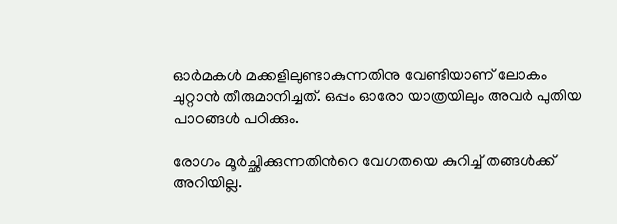ഓര്‍മകള്‍ മക്കളിലുണ്ടാകുന്നതിനു വേണ്ടിയാണ് ലോകം ചുറ്റാൻ തീരുമാനിച്ചത്. ഒപ്പം ഓരോ യാത്രയിലും അവർ പുതിയ പാഠങ്ങൾ പഠിക്കും.

രോഗം മൂര്‍ച്ഛിക്കുന്നതിന്‍റെ വേഗതയെ കുറിച്ച് തങ്ങൾക്ക് അറിയില്ല.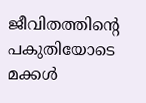ജീവിതത്തിന്‍റെ പകുതിയോടെ മക്കൾ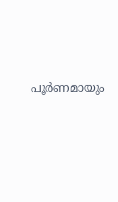പൂര്‍ണമായും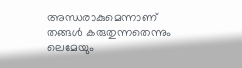അന്ധരാകുമെന്നാണ് തങ്ങള്‍ കരുതുന്നതെന്നും ലെമേയും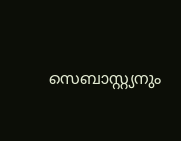സെബാസ്റ്റ്യനും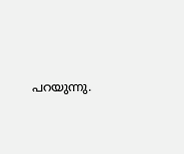പറയുന്നു.